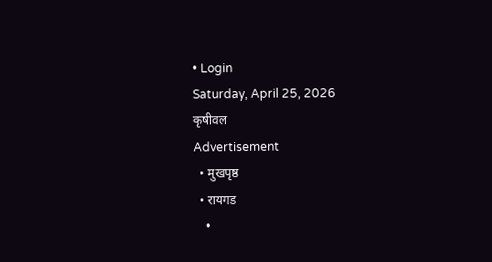• Login
Saturday, April 25, 2026
कृषीवल
Advertisement
  • मुखपृष्ठ
  • रायगड
    •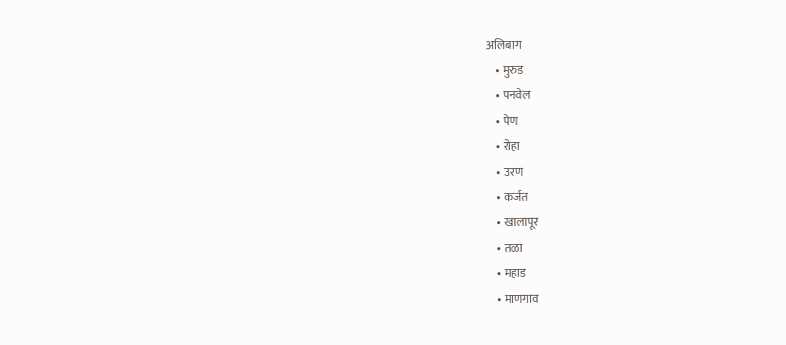अलिबाग
    • मुरुड
    • पनवेल
    • पेण
    • रोहा
    • उरण
    • कर्जत
    • खालापूर
    • तळा
    • महाड
    • माणगाव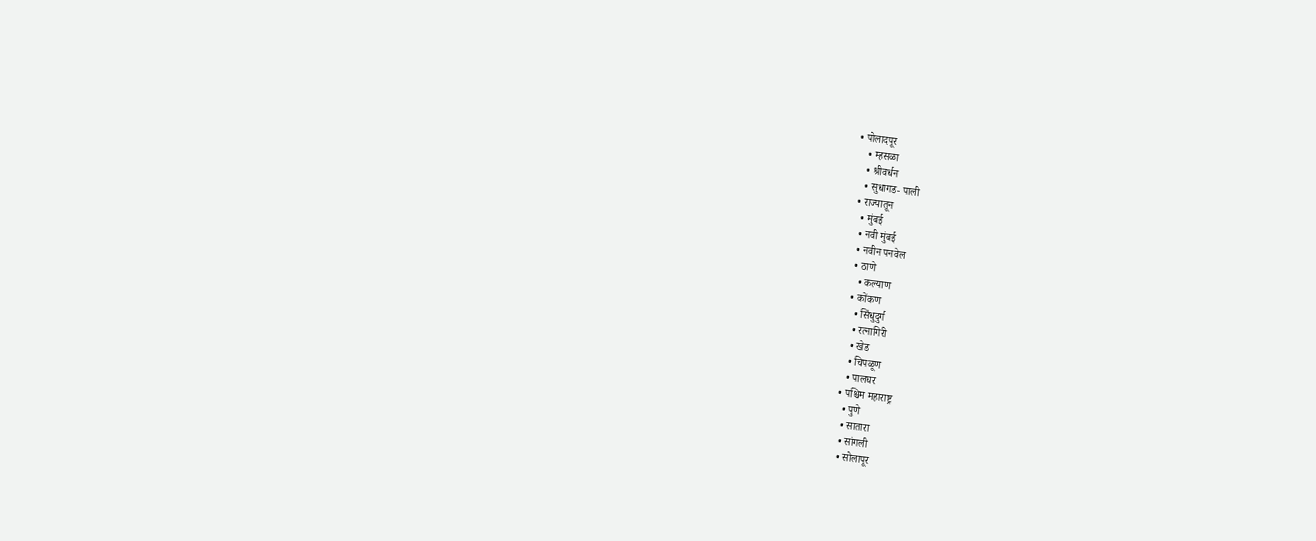• पोलादपूर
    • म्हसळा
    • श्रीवर्धन
    • सुधागड- पाली
  • राज्यातून
    • मुंबई
    • नवी मुंबई
    • नवीन पनवेल
    • ठाणे
      • कल्याण
    • कोंकण
      • सिंधुदुर्ग
      • रत्नागिरी
      • खेड
      • चिपळूण
      • पालघर
    • पश्चिम महाराष्ट्र
      • पुणे
      • सातारा
      • सांगली
      • सोलापूर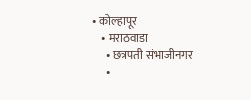• कोल्हापूर
    • मराठवाडा
      • छत्रपती संभाजीनगर
      •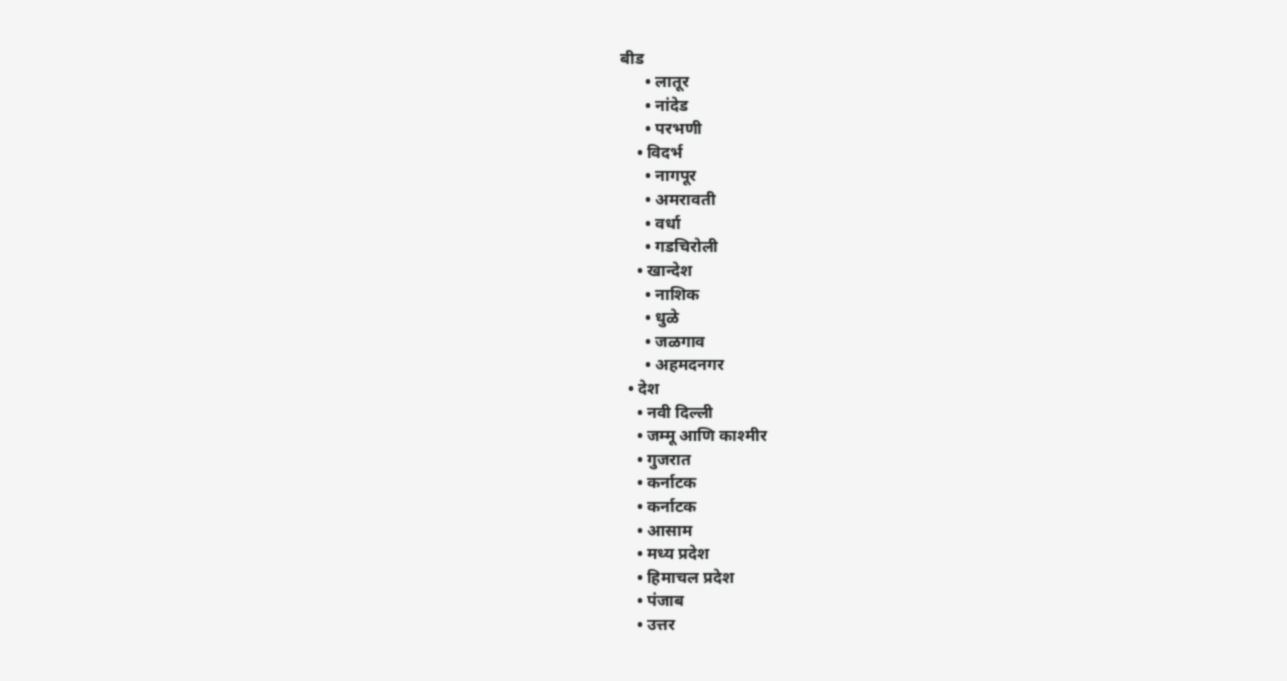बीड
      • लातूर
      • नांदेड
      • परभणी
    • विदर्भ
      • नागपूर
      • अमरावती
      • वर्धा
      • गडचिरोली
    • खान्देश
      • नाशिक
      • धुळे
      • जळगाव
      • अहमदनगर
  • देश
    • नवी दिल्ली
    • जम्मू आणि काश्मीर
    • गुजरात
    • कर्नाटक
    • कर्नाटक
    • आसाम
    • मध्य प्रदेश
    • हिमाचल प्रदेश
    • पंजाब
    • उत्तर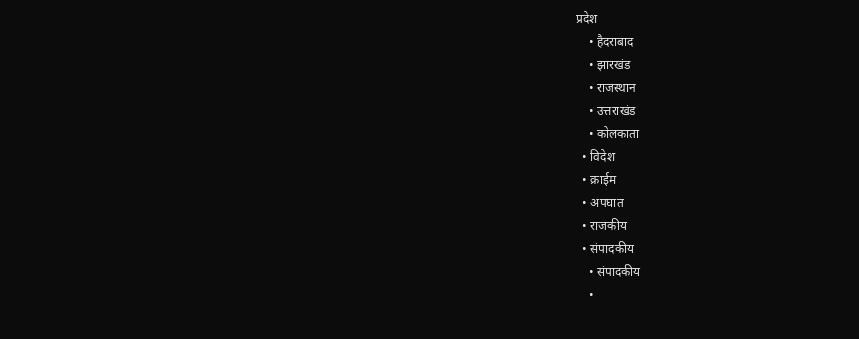प्रदेश
    • हैदराबाद
    • झारखंड
    • राजस्थान
    • उत्तराखंड
    • कोलकाता
  • विदेश
  • क्राईम
  • अपघात
  • राजकीय
  • संपादकीय
    • संपादकीय
    •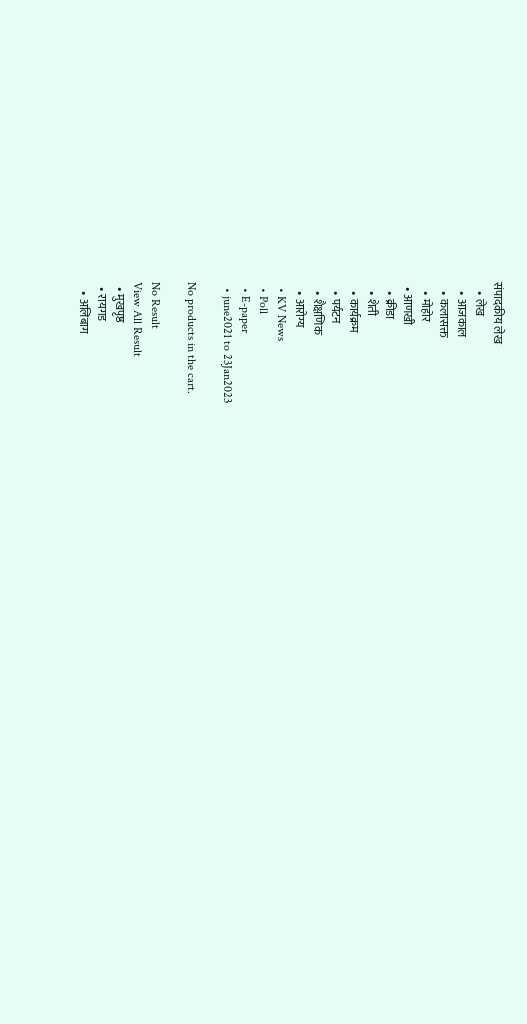संपादकीय लेख
    • लेख
    • आजकाल
    • कलासक्त
    • मोहोर
  • आणखी
    • क्रीडा
    • शेती
    • कार्यक्रम
    • पर्यटन
    • शैक्षणिक
    • आरोग्य
  • KV News
  • Poll
  • E-paper
  • june2021 to 23Jan2023

No products in the cart.

No Result
View All Result
  • मुखपृष्ठ
  • रायगड
    • अलिबाग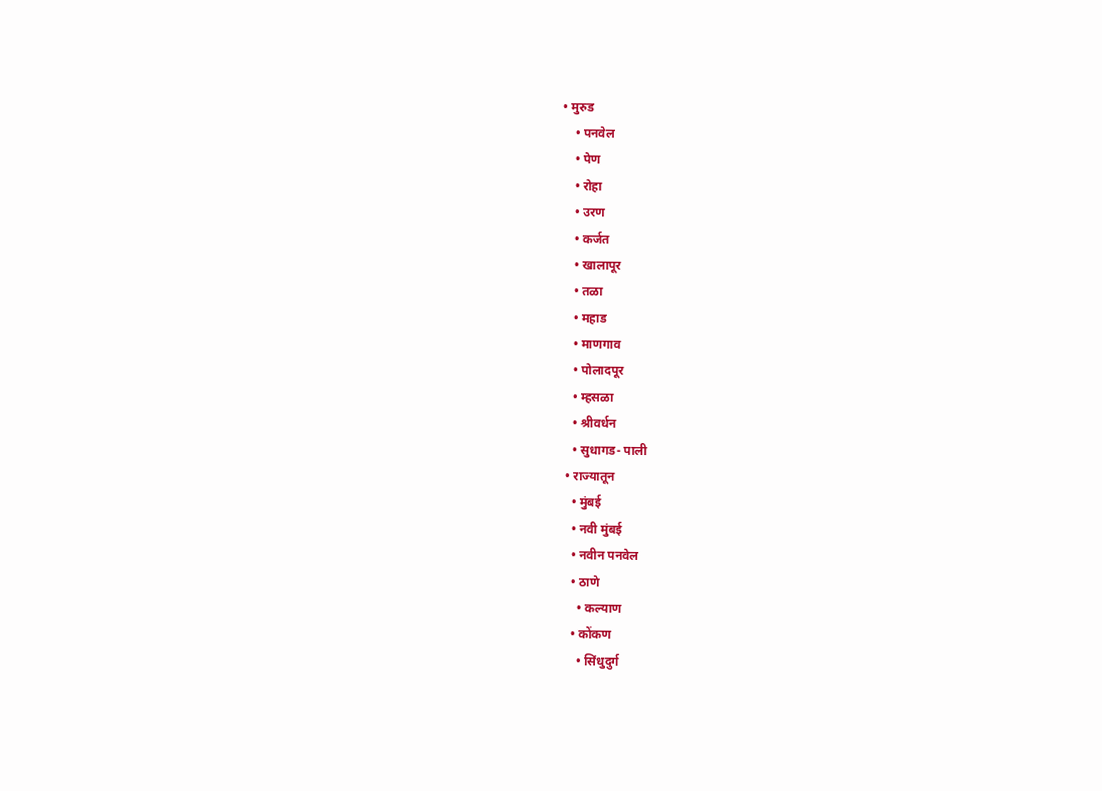• मुरुड
    • पनवेल
    • पेण
    • रोहा
    • उरण
    • कर्जत
    • खालापूर
    • तळा
    • महाड
    • माणगाव
    • पोलादपूर
    • म्हसळा
    • श्रीवर्धन
    • सुधागड- पाली
  • राज्यातून
    • मुंबई
    • नवी मुंबई
    • नवीन पनवेल
    • ठाणे
      • कल्याण
    • कोंकण
      • सिंधुदुर्ग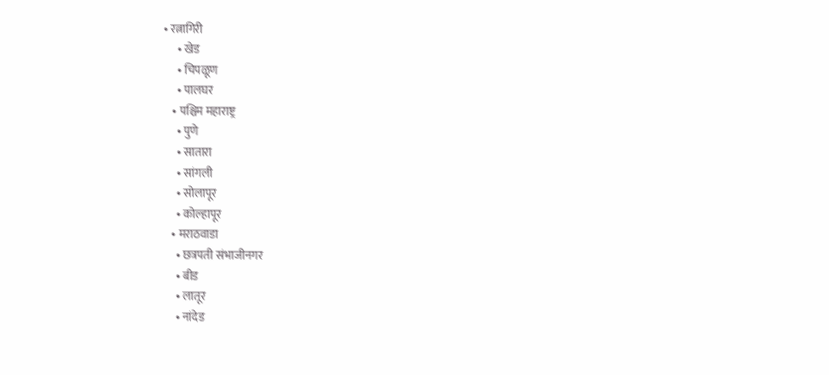• रत्नागिरी
      • खेड
      • चिपळूण
      • पालघर
    • पश्चिम महाराष्ट्र
      • पुणे
      • सातारा
      • सांगली
      • सोलापूर
      • कोल्हापूर
    • मराठवाडा
      • छत्रपती संभाजीनगर
      • बीड
      • लातूर
      • नांदेड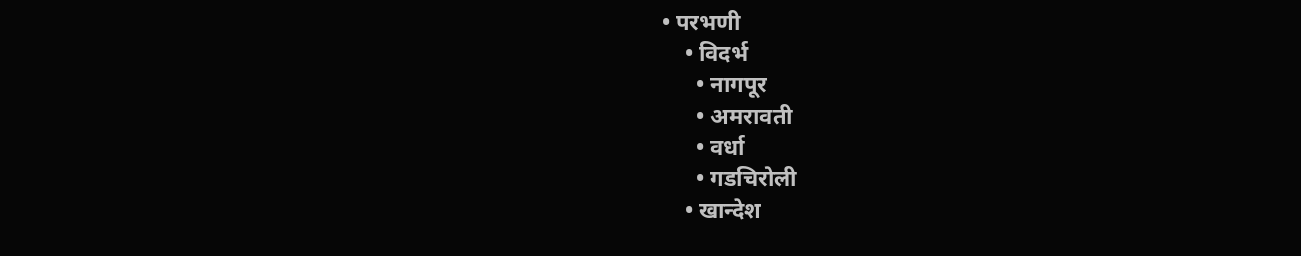• परभणी
    • विदर्भ
      • नागपूर
      • अमरावती
      • वर्धा
      • गडचिरोली
    • खान्देश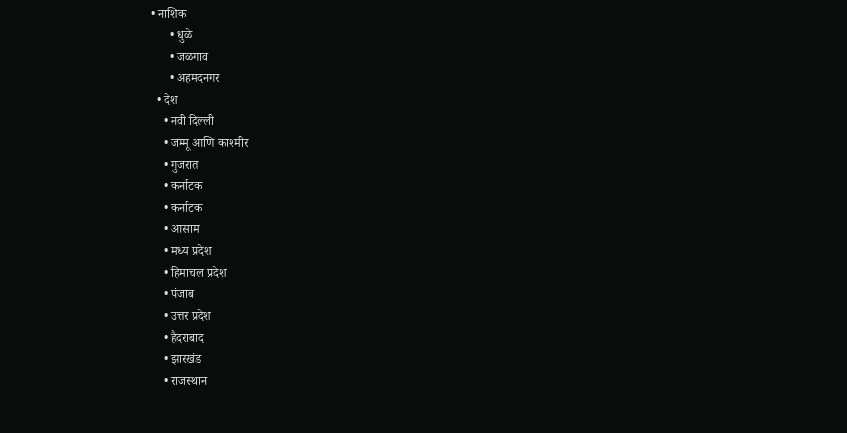• नाशिक
      • धुळे
      • जळगाव
      • अहमदनगर
  • देश
    • नवी दिल्ली
    • जम्मू आणि काश्मीर
    • गुजरात
    • कर्नाटक
    • कर्नाटक
    • आसाम
    • मध्य प्रदेश
    • हिमाचल प्रदेश
    • पंजाब
    • उत्तर प्रदेश
    • हैदराबाद
    • झारखंड
    • राजस्थान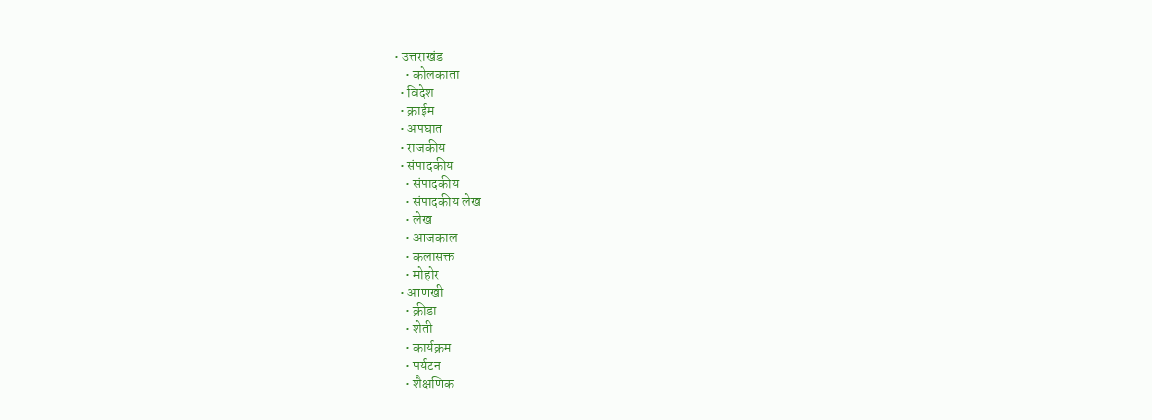• उत्तराखंड
    • कोलकाता
  • विदेश
  • क्राईम
  • अपघात
  • राजकीय
  • संपादकीय
    • संपादकीय
    • संपादकीय लेख
    • लेख
    • आजकाल
    • कलासक्त
    • मोहोर
  • आणखी
    • क्रीडा
    • शेती
    • कार्यक्रम
    • पर्यटन
    • शैक्षणिक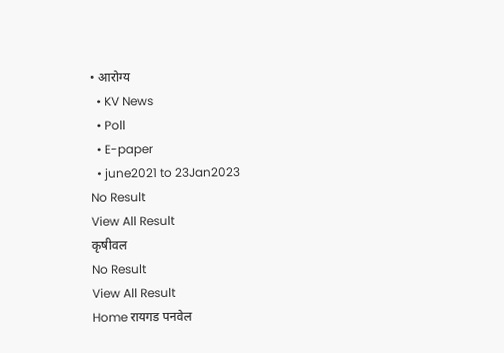• आरोग्य
  • KV News
  • Poll
  • E-paper
  • june2021 to 23Jan2023
No Result
View All Result
कृषीवल
No Result
View All Result
Home रायगड पनवेल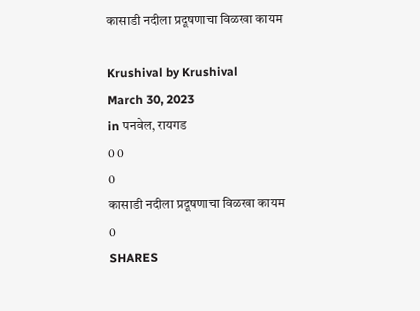कासाडी नदीला प्रदूषणाचा विळखा कायम

Krushival by Krushival
March 30, 2023
in पनवेल, रायगड
0 0
0
कासाडी नदीला प्रदूषणाचा विळखा कायम
0
SHARES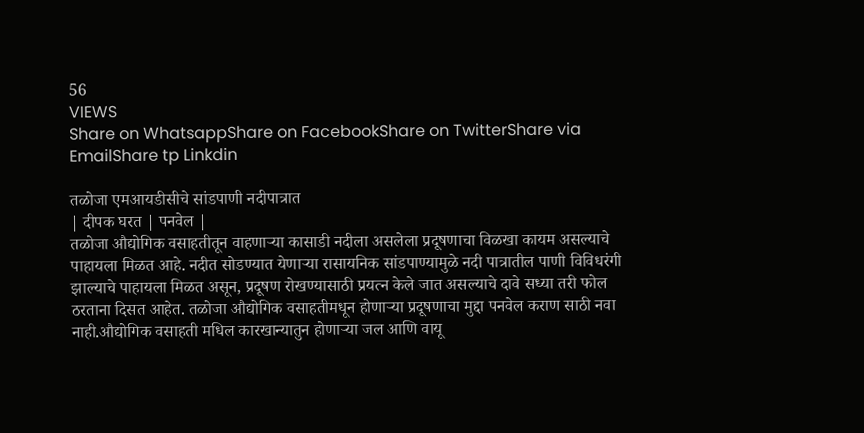56
VIEWS
Share on WhatsappShare on FacebookShare on TwitterShare via EmailShare tp Linkdin

तळोजा एमआयडीसीचे सांडपाणी नदीपात्रात
| दीपक घरत | पनवेल |
तळोजा औद्योगिक वसाहतीतून वाहणार्‍या कासाडी नदीला असलेला प्रदूषणाचा विळखा कायम असल्याचे पाहायला मिळत आहे. नदीत सोडण्यात येणार्‍या रासायनिक सांडपाण्यामुळे नदी पात्रातील पाणी विविधरंगी झाल्याचे पाहायला मिळत असून, प्रदूषण रोखण्यासाठी प्रयत्न केले जात असल्याचे दावे सध्या तरी फोल ठरताना दिसत आहेत. तळोजा औद्योगिक वसाहतीमधून होणार्‍या प्रदूषणाचा मुद्दा पनवेल कराण साठी नवा नाही.औद्योगिक वसाहती मधिल कारखान्यातुन होणार्‍या जल आणि वायू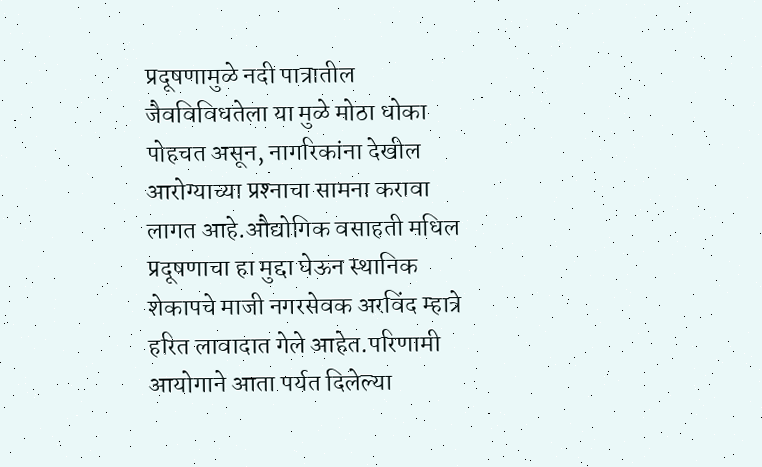प्रदूषणामुळे नदी पात्रातील जैवविविधतेला या मुळे मोठा धोका पोहचत असून, नागरिकांना देखील आरोग्याच्या प्रश्‍नाचा सामना करावा लागत आहे.औद्योगिक वसाहती मधिल प्रदूषणाचा हा मुद्दा घेऊन स्थानिक शेकापचे माजी नगरसेवक अरविंद म्हात्रे हरित लावादात गेले आहेत.परिणामी आयोगाने आता पर्यत दिलेल्या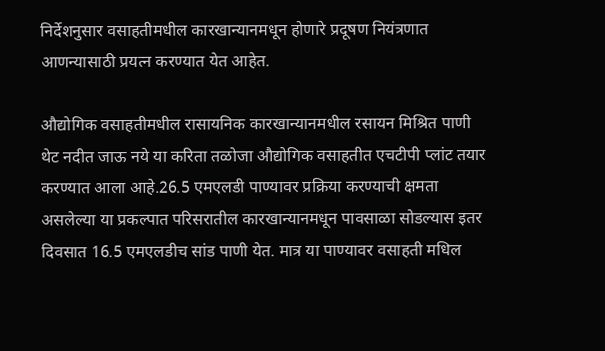निर्देशनुसार वसाहतीमधील कारखान्यानमधून होणारे प्रदूषण नियंत्रणात आणन्यासाठी प्रयत्न करण्यात येत आहेत.

औद्योगिक वसाहतीमधील रासायनिक कारखान्यानमधील रसायन मिश्रित पाणी थेट नदीत जाऊ नये या करिता तळोजा औद्योगिक वसाहतीत एचटीपी प्लांट तयार करण्यात आला आहे.26.5 एमएलडी पाण्यावर प्रक्रिया करण्याची क्षमता असलेल्या या प्रकल्पात परिसरातील कारखान्यानमधून पावसाळा सोडल्यास इतर दिवसात 16.5 एमएलडीच सांड पाणी येत. मात्र या पाण्यावर वसाहती मधिल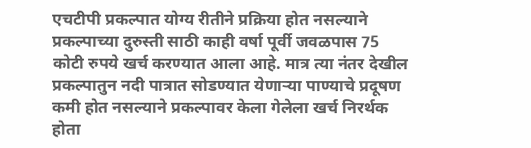एचटीपी प्रकल्पात योग्य रीतीने प्रक्रिया होत नसल्याने प्रकल्पाच्या दुरुस्ती साठी काही वर्षा पूर्वी जवळपास 75 कोटी रुपये खर्च करण्यात आला आहे. मात्र त्या नंतर देखील प्रकल्पातुन नदी पात्रात सोडण्यात येणार्‍या पाण्याचे प्रदूषण कमी होत नसल्याने प्रकल्पावर केला गेलेला खर्च निरर्थक होता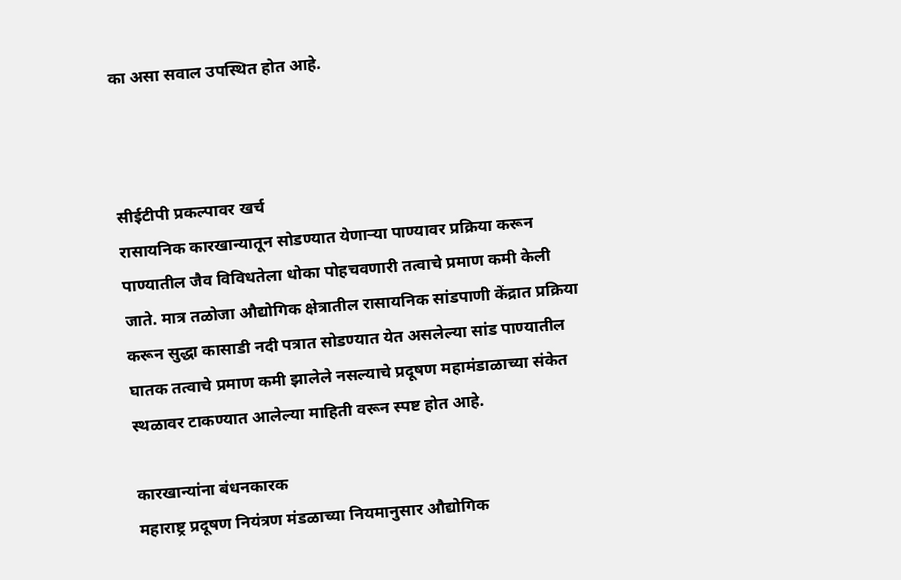का असा सवाल उपस्थित होत आहे.



सीईटीपी प्रकल्पावर खर्च
रासायनिक कारखान्यातून सोडण्यात येणार्‍या पाण्यावर प्रक्रिया करून पाण्यातील जैव विविधतेला धोका पोहचवणारी तत्वाचे प्रमाण कमी केली जाते. मात्र तळोजा औद्योगिक क्षेत्रातील रासायनिक सांडपाणी केंद्रात प्रक्रिया करून सुद्धा कासाडी नदी पत्रात सोडण्यात येत असलेल्या सांड पाण्यातील घातक तत्वाचे प्रमाण कमी झालेले नसल्याचे प्रदूषण महामंडाळाच्या संकेत स्थळावर टाकण्यात आलेल्या माहिती वरून स्पष्ट होत आहे.

कारखान्यांना बंधनकारक
महाराष्ट्र प्रदूषण नियंत्रण मंडळाच्या नियमानुसार औद्योगिक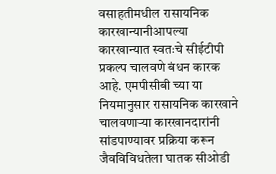वसाहतीमधील रासायनिक कारखान्यानीआपल्या कारखान्यात स्वतःचे सीईटीपी प्रकल्प चालवणे बंधन कारक आहे. एमपीसीबी च्या या नियमानुसार रासायनिक कारखाने चालवणार्‍या कारखानदारांनी सांडपाण्यावर प्रक्रिया करून जैवविविधतेला घातक सीओडी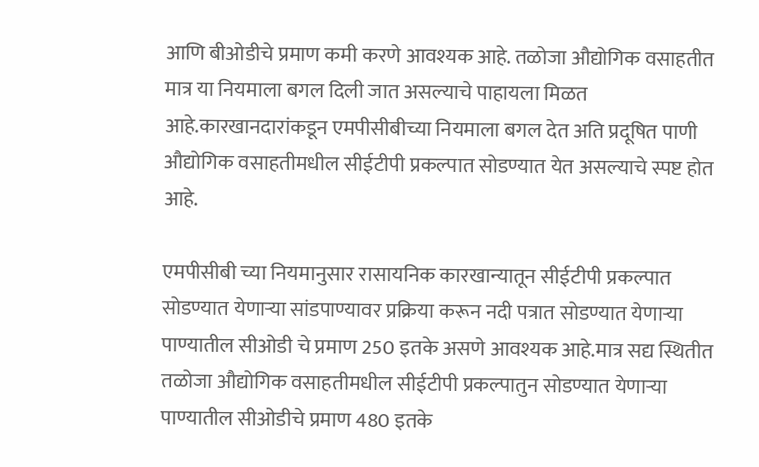आणि बीओडीचे प्रमाण कमी करणे आवश्यक आहे. तळोजा औद्योगिक वसाहतीत मात्र या नियमाला बगल दिली जात असल्याचे पाहायला मिळत आहे.कारखानदारांकडून एमपीसीबीच्या नियमाला बगल देत अति प्रदूषित पाणी औद्योगिक वसाहतीमधील सीईटीपी प्रकल्पात सोडण्यात येत असल्याचे स्पष्ट होत आहे.

एमपीसीबी च्या नियमानुसार रासायनिक कारखान्यातून सीईटीपी प्रकल्पात सोडण्यात येणार्‍या सांडपाण्यावर प्रक्रिया करून नदी पत्रात सोडण्यात येणार्‍या पाण्यातील सीओडी चे प्रमाण 250 इतके असणे आवश्यक आहे.मात्र सद्य स्थितीत तळोजा औद्योगिक वसाहतीमधील सीईटीपी प्रकल्पातुन सोडण्यात येणार्‍या पाण्यातील सीओडीचे प्रमाण 480 इतके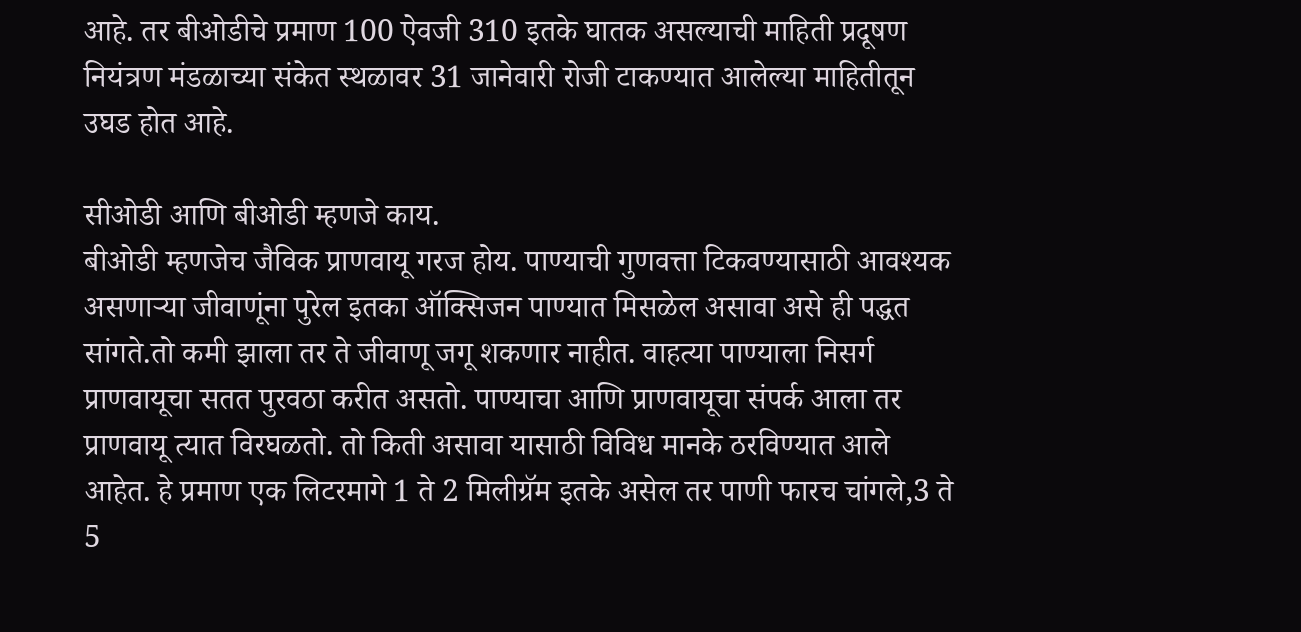आहे. तर बीओडीचे प्रमाण 100 ऐवजी 310 इतके घातक असल्याची माहिती प्रदूषण नियंत्रण मंडळाच्या संकेत स्थळावर 31 जानेवारी रोजी टाकण्यात आलेल्या माहितीतून उघड होत आहे.

सीओडी आणि बीओडी म्हणजे काय.
बीओडी म्हणजेच जैविक प्राणवायू गरज होय. पाण्याची गुणवत्ता टिकवण्यासाठी आवश्यक असणार्‍या जीवाणूंना पुरेल इतका ऑक्सिजन पाण्यात मिसळेल असावा असे ही पद्धत सांगते.तो कमी झाला तर ते जीवाणू जगू शकणार नाहीत. वाहत्या पाण्याला निसर्ग प्राणवायूचा सतत पुरवठा करीत असतो. पाण्याचा आणि प्राणवायूचा संपर्क आला तर प्राणवायू त्यात विरघळतो. तो किती असावा यासाठी विविध मानके ठरविण्यात आले आहेत. हे प्रमाण एक लिटरमागे 1 ते 2 मिलीग्रॅम इतके असेल तर पाणी फारच चांगले,3 ते 5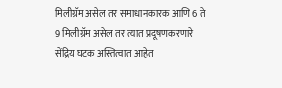मिलीग्रॅम असेल तर समाधानकारक आणि 6 ते 9 मिलीग्रॅम असेल तर त्यात प्रदूषणकरणारे सेंद्रिय घटक अस्तित्वात आहेत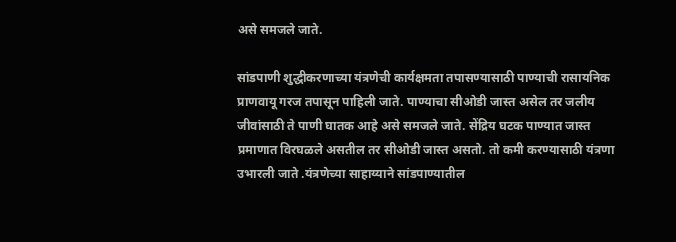असे समजले जाते.

सांडपाणी शुद्धीकरणाच्या यंत्रणेची कार्यक्षमता तपासण्यासाठी पाण्याची रासायनिक प्राणवायू गरज तपासून पाहिली जाते. पाण्याचा सीओडी जास्त असेल तर जलीय जीवांसाठी ते पाणी घातक आहे असे समजले जाते. सेंद्रिय घटक पाण्यात जास्त प्रमाणात विरघळले असतील तर सीओडी जास्त असतो. तो कमी करण्यासाठी यंत्रणा उभारली जाते .यंत्रणेच्या साहाय्याने सांडपाण्यातील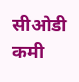सीओडी कमी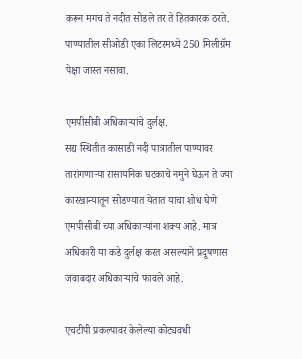करून मगच ते नदीत सोडले तर ते हितकारक ठरते. पाण्यातील सीओडी एका लिटरमध्ये 250 मिलीग्रॅम पेक्षा जास्त नसावा.

एमपीसीबी अधिकार्‍यांचे दुर्लक्ष.
सद्य स्थितीत कासाडी नदी पात्रातील पाण्यावर तारांगणार्‍या रासायनिक घटकाचे नमुने घेऊन ते ज्या कारखान्यातून सोडण्यात येतात याचा शोध घेणे एमपीसीबी च्या अधिकार्‍यांना शक्य आहे. मात्र अधिकारी या कडे दुर्लक्ष करत असल्याने प्रदूषणास जवाबदार अधिकार्‍यांचे फावले आहे.

एचटीपी प्रकल्पावर केलेल्या कोट्यवधी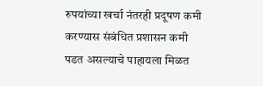रुपयांच्या खर्चा नंतरही प्रदूषण कमी करण्यास संबंधित प्रशासन कमी पडत असल्याचे पाहायला मिळत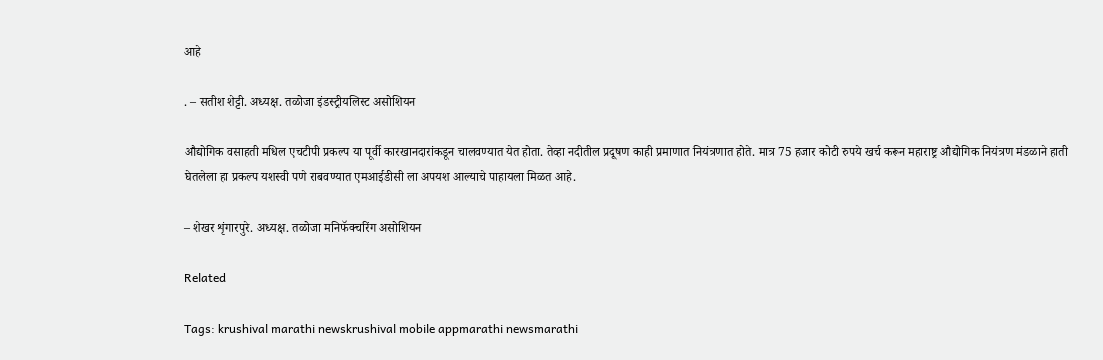आहे

. – सतीश शेट्टी. अध्यक्ष. तळोजा इंडस्ट्रीयलिस्ट असोशियन

औद्योगिक वसाहती मधिल एचटीपी प्रकल्प या पूर्वी कारखानदारांकडून चालवण्यात येत होता. तेव्हा नदीतील प्रदूषण काही प्रमाणात नियंत्रणात होते. मात्र 75 हजार कोटी रुपये खर्च करून महाराष्ट्र औद्योगिक नियंत्रण मंडळाने हाती घेतलेला हा प्रकल्प यशस्वी पणे राबवण्यात एमआईडीसी ला अपयश आल्याचे पाहायला मिळत आहे.

– शेखर शृंगारपुरे. अध्यक्ष. तळोजा मनिफॅक्चरिंग असोशियन

Related

Tags: krushival marathi newskrushival mobile appmarathi newsmarathi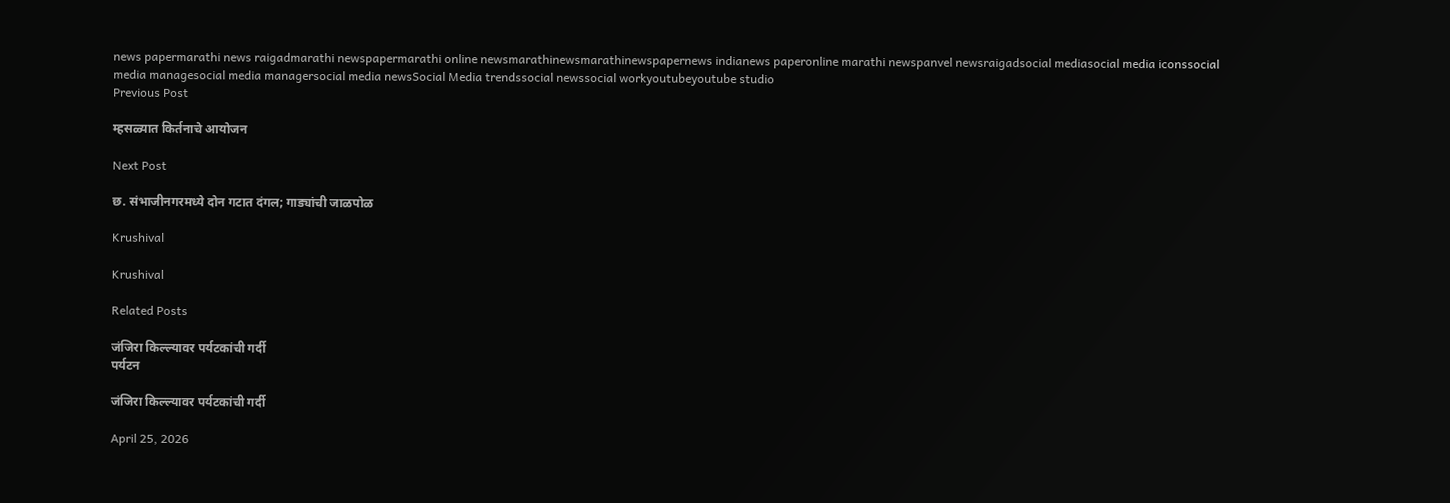news papermarathi news raigadmarathi newspapermarathi online newsmarathinewsmarathinewspapernews indianews paperonline marathi newspanvel newsraigadsocial mediasocial media iconssocial media managesocial media managersocial media newsSocial Media trendssocial newssocial workyoutubeyoutube studio
Previous Post

म्हसळ्यात किर्तनाचे आयोजन

Next Post

छ. संभाजीनगरमध्ये दोन गटात दंगल; गाड्यांची जाळपोळ

Krushival

Krushival

Related Posts

जंजिरा किल्ल्यावर पर्यटकांची गर्दी
पर्यटन

जंजिरा किल्ल्यावर पर्यटकांची गर्दी

April 25, 2026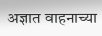अज्ञात वाहनाच्या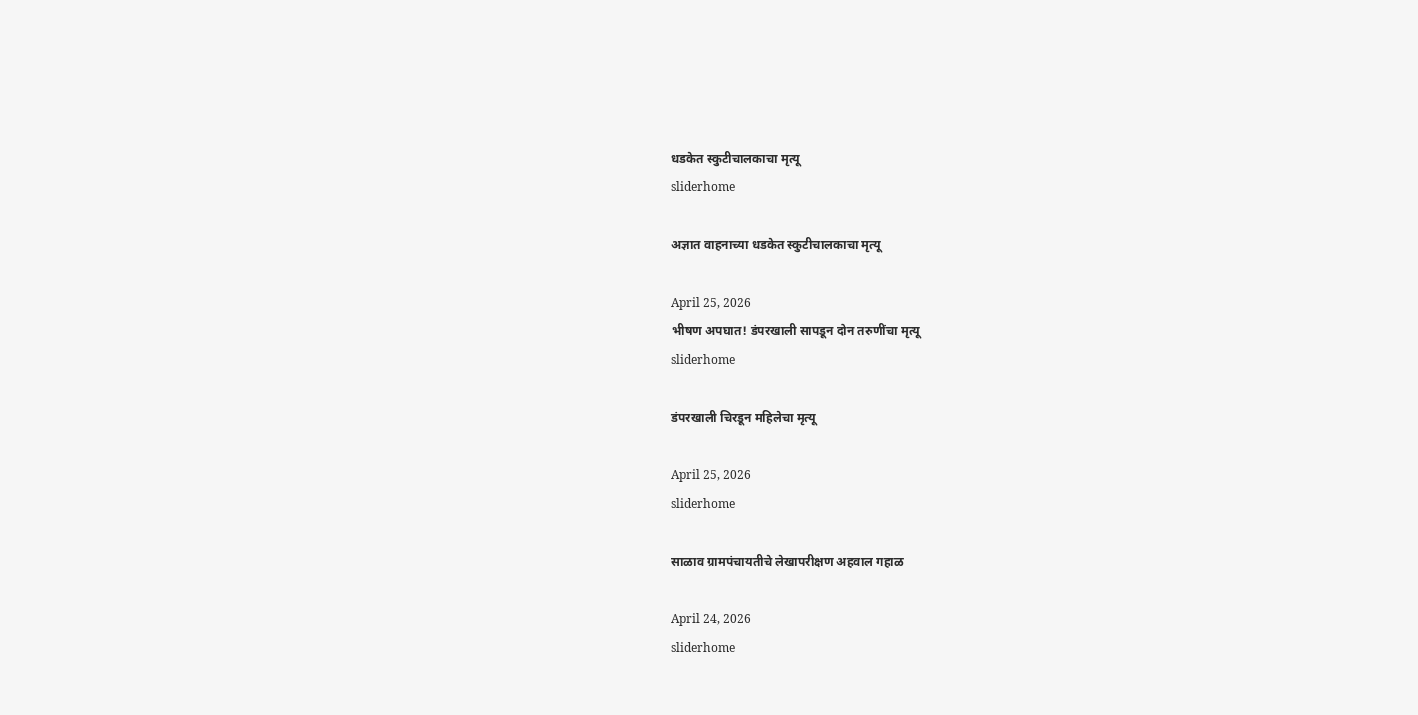धडकेत स्कुटीचालकाचा मृत्यू
sliderhome

अज्ञात वाहनाच्या धडकेत स्कुटीचालकाचा मृत्यू

April 25, 2026
भीषण अपघात! डंपरखाली सापडून दोन तरुणींचा मृत्यू
sliderhome

डंपरखाली चिरडून महिलेचा मृत्यू

April 25, 2026
sliderhome

साळाव ग्रामपंचायतीचे लेखापरीक्षण अहवाल गहाळ

April 24, 2026
sliderhome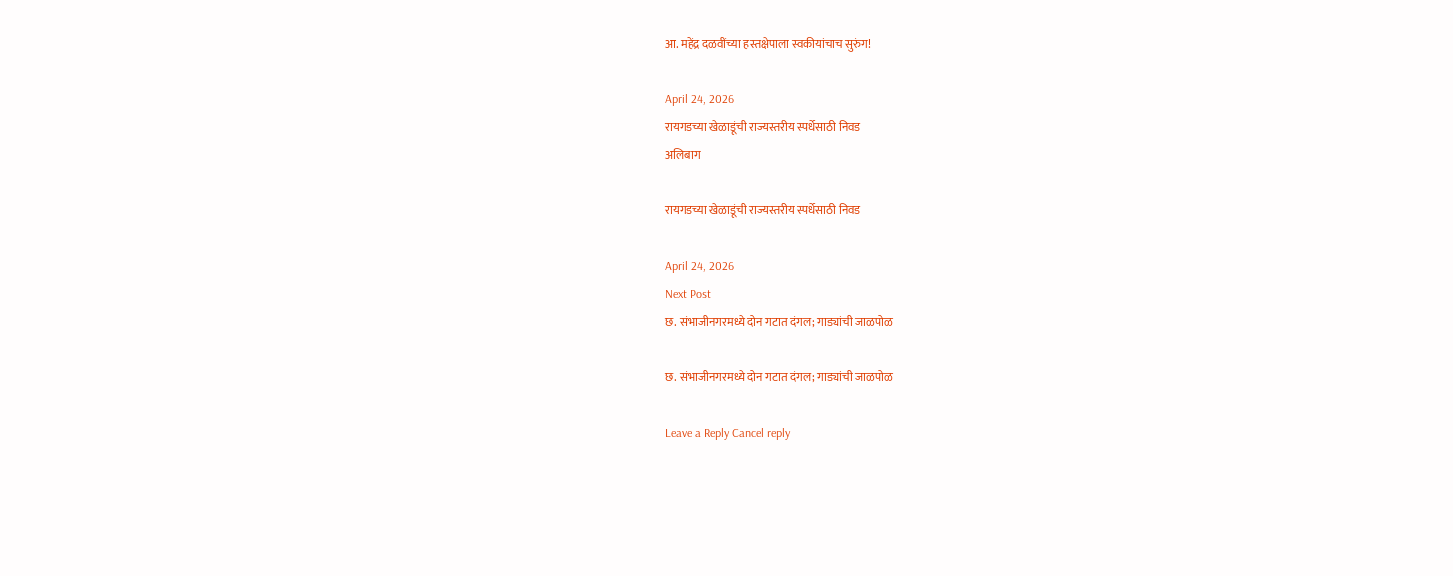आ. महेंद्र दळवींच्या हस्तक्षेपाला स्वकीयांचाच सुरुंग!

April 24, 2026
रायगडच्या खेळाडूंची राज्यस्तरीय स्पर्धेसाठी निवड
अलिबाग

रायगडच्या खेळाडूंची राज्यस्तरीय स्पर्धेसाठी निवड

April 24, 2026
Next Post
छ. संभाजीनगरमध्ये दोन गटात दंगल; गाड्यांची जाळपोळ

छ. संभाजीनगरमध्ये दोन गटात दंगल; गाड्यांची जाळपोळ

Leave a Reply Cancel reply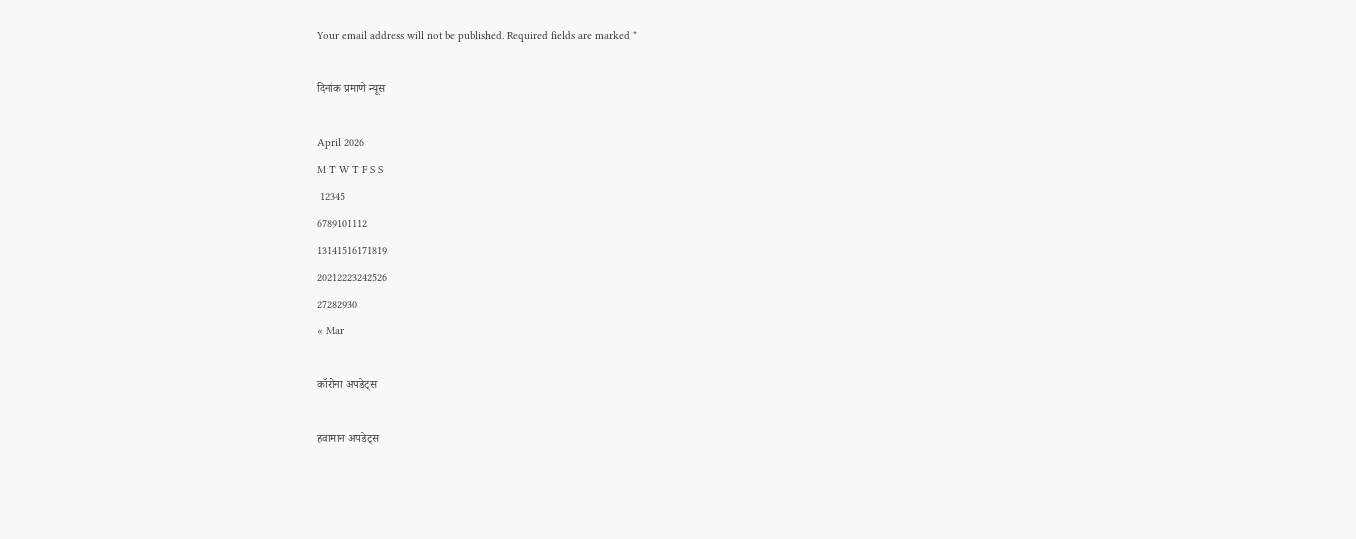Your email address will not be published. Required fields are marked *

दिनांक प्रमाणे न्यूस

April 2026
M T W T F S S
 12345
6789101112
13141516171819
20212223242526
27282930
« Mar

कॉरोना अपडेट्स

हवामान अपडेट्स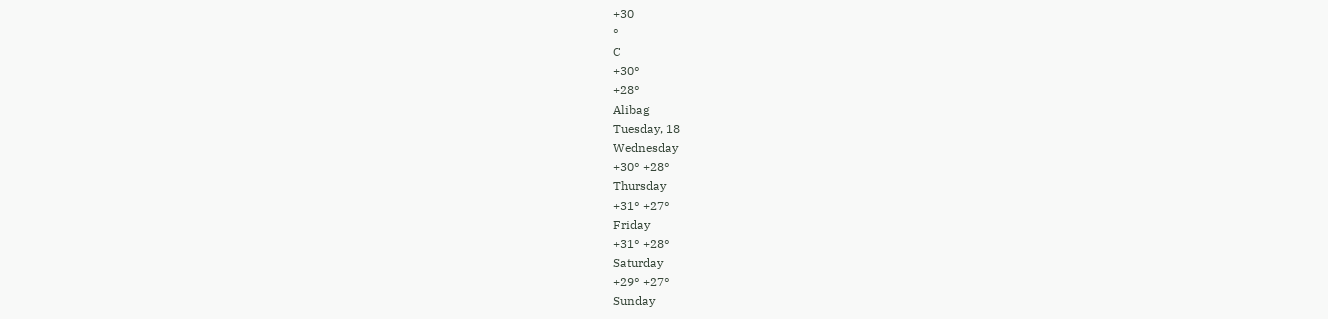+30
°
C
+30°
+28°
Alibag
Tuesday, 18
Wednesday
+30° +28°
Thursday
+31° +27°
Friday
+31° +28°
Saturday
+29° +27°
Sunday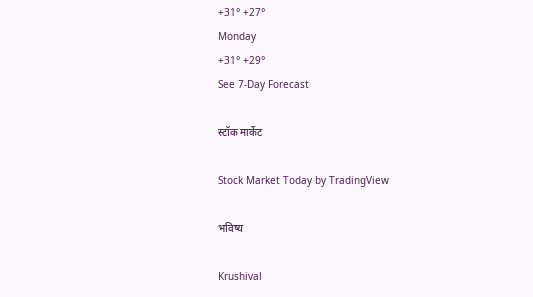+31° +27°
Monday
+31° +29°
See 7-Day Forecast

स्टॉक मार्केट

Stock Market Today by TradingView

भविष्य

Krushival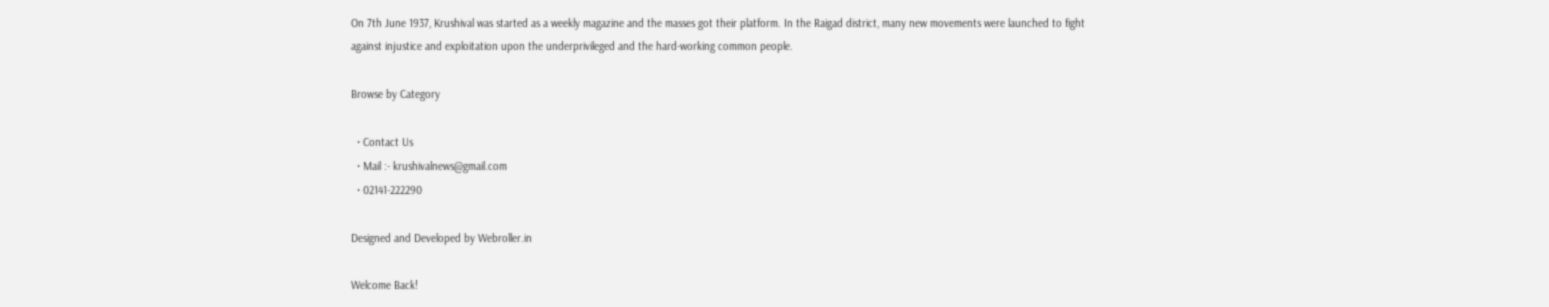On 7th June 1937, Krushival was started as a weekly magazine and the masses got their platform. In the Raigad district, many new movements were launched to fight against injustice and exploitation upon the underprivileged and the hard-working common people.

Browse by Category

  • Contact Us
  • Mail :- krushivalnews@gmail.com
  • 02141-222290

Designed and Developed by Webroller.in

Welcome Back!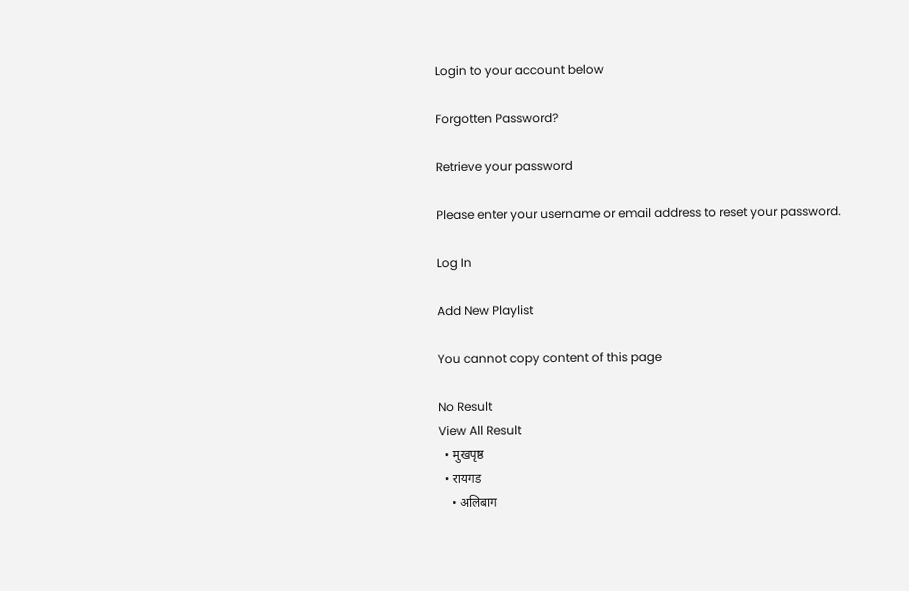Login to your account below

Forgotten Password?

Retrieve your password

Please enter your username or email address to reset your password.

Log In

Add New Playlist

You cannot copy content of this page

No Result
View All Result
  • मुखपृष्ठ
  • रायगड
    • अलिबाग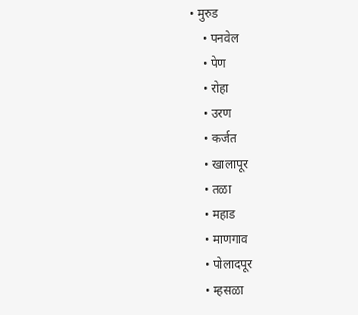• मुरुड
    • पनवेल
    • पेण
    • रोहा
    • उरण
    • कर्जत
    • खालापूर
    • तळा
    • महाड
    • माणगाव
    • पोलादपूर
    • म्हसळा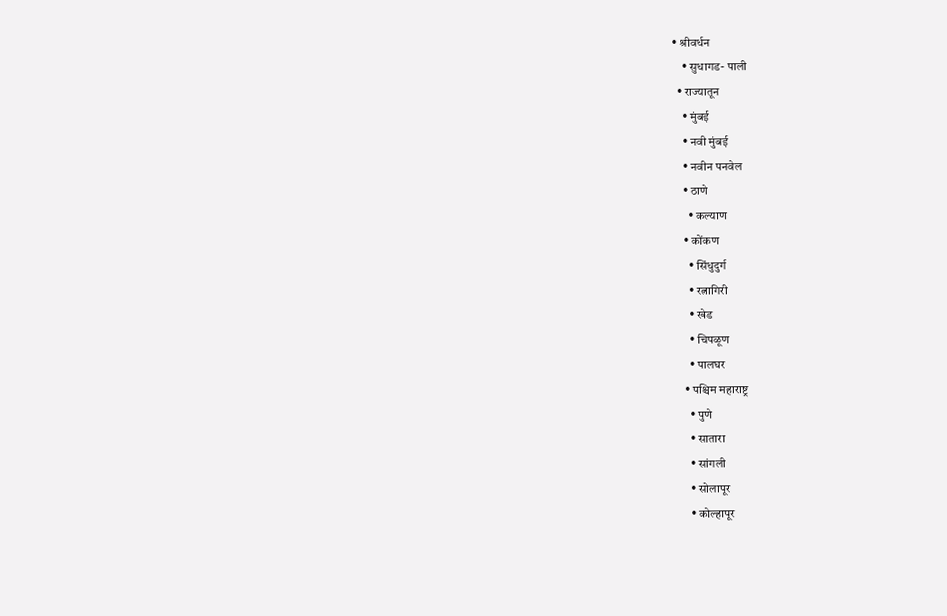• श्रीवर्धन
    • सुधागड- पाली
  • राज्यातून
    • मुंबई
    • नवी मुंबई
    • नवीन पनवेल
    • ठाणे
      • कल्याण
    • कोंकण
      • सिंधुदुर्ग
      • रत्नागिरी
      • खेड
      • चिपळूण
      • पालघर
    • पश्चिम महाराष्ट्र
      • पुणे
      • सातारा
      • सांगली
      • सोलापूर
      • कोल्हापूर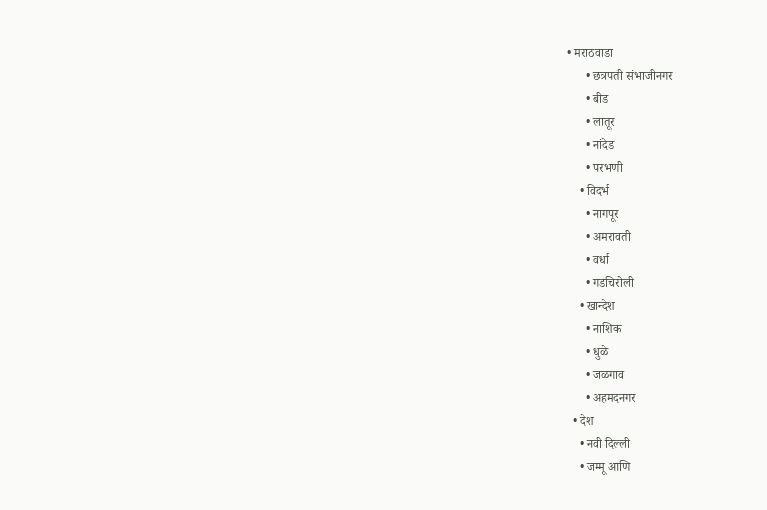• मराठवाडा
      • छत्रपती संभाजीनगर
      • बीड
      • लातूर
      • नांदेड
      • परभणी
    • विदर्भ
      • नागपूर
      • अमरावती
      • वर्धा
      • गडचिरोली
    • खान्देश
      • नाशिक
      • धुळे
      • जळगाव
      • अहमदनगर
  • देश
    • नवी दिल्ली
    • जम्मू आणि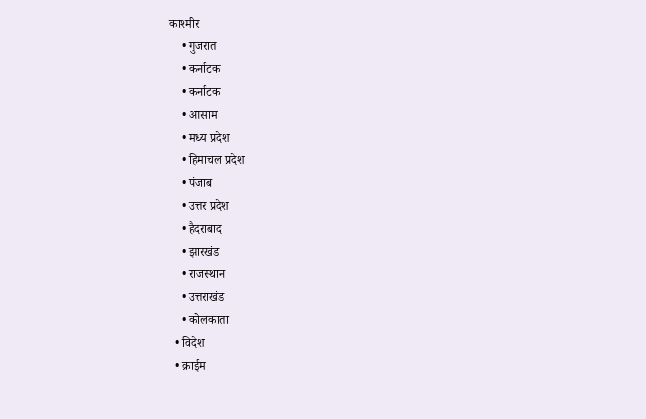काश्मीर
    • गुजरात
    • कर्नाटक
    • कर्नाटक
    • आसाम
    • मध्य प्रदेश
    • हिमाचल प्रदेश
    • पंजाब
    • उत्तर प्रदेश
    • हैदराबाद
    • झारखंड
    • राजस्थान
    • उत्तराखंड
    • कोलकाता
  • विदेश
  • क्राईम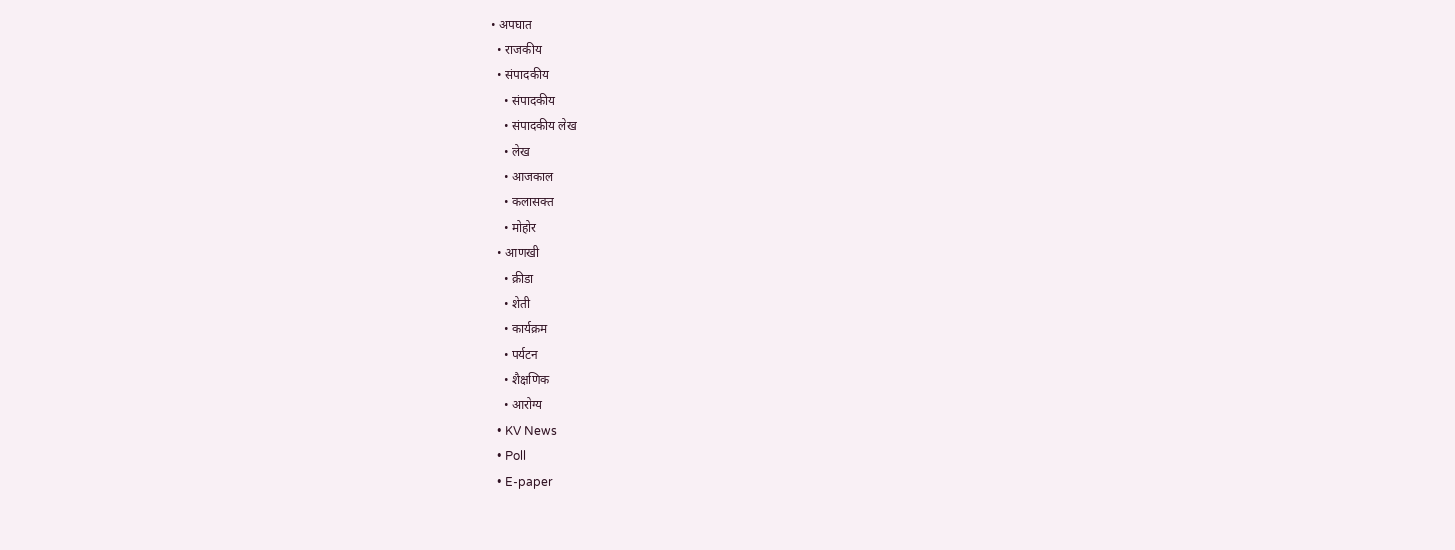• अपघात
  • राजकीय
  • संपादकीय
    • संपादकीय
    • संपादकीय लेख
    • लेख
    • आजकाल
    • कलासक्त
    • मोहोर
  • आणखी
    • क्रीडा
    • शेती
    • कार्यक्रम
    • पर्यटन
    • शैक्षणिक
    • आरोग्य
  • KV News
  • Poll
  • E-paper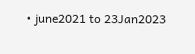• june2021 to 23Jan2023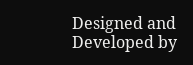Designed and Developed by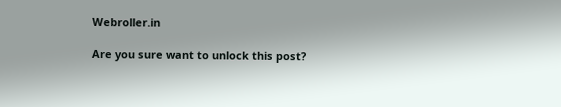Webroller.in

Are you sure want to unlock this post?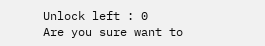Unlock left : 0
Are you sure want to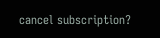cancel subscription?